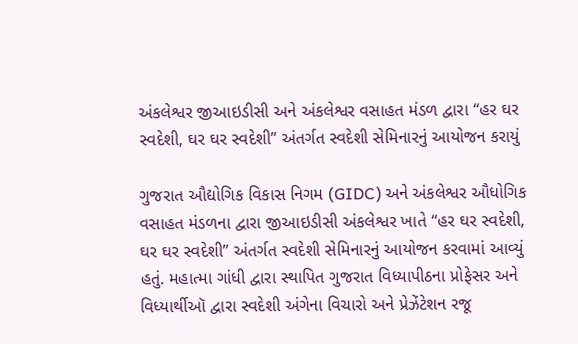અંકલેશ્વર જીઆઇડીસી અને અંકલેશ્વર વસાહત મંડળ દ્વારા “હર ઘર સ્વદેશી, ઘર ઘર સ્વદેશી” અંતર્ગત સ્વદેશી સેમિનારનું આયોજન કરાયું

ગુજરાત ઔદ્યોગિક વિકાસ નિગમ (GIDC) અને અંકલેશ્વર ઔધોગિક વસાહત મંડળના દ્વારા જીઆઇડીસી અંકલેશ્વર ખાતે “હર ઘર સ્વદેશી, ઘર ઘર સ્વદેશી” અંતર્ગત સ્વદેશી સેમિનારનું આયોજન કરવામાં આવ્યું હતું. મહાત્મા ગાંધી દ્વારા સ્થાપિત ગુજરાત વિધ્યાપીઠના પ્રોફેસર અને વિધ્યાર્થીઑ દ્વારા સ્વદેશી અંગેના વિચારો અને પ્રેઝેંટેશન રજૂ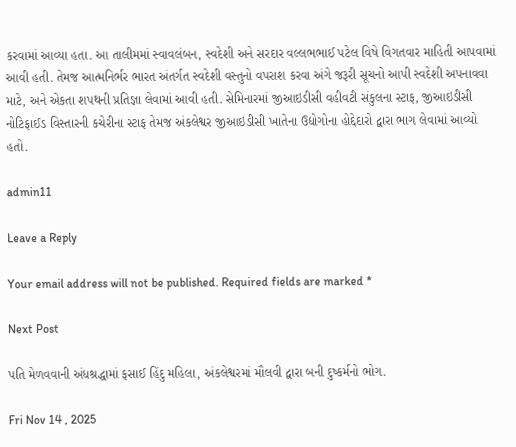કરવામાં આવ્યા હતા. આ તાલીમમાં સ્વાવલંબન, સ્વદેશી અને સરદાર વલ્લભભાઈ પટેલ વિષે વિગતવાર માહિતી આપવામાં આવી હતી. તેમજ આત્મનિર્ભર ભારત અંતર્ગત સ્વદેશી વસ્તુનો વપરાશ કરવા અંગે જરૂરી સૂચનો આપી સ્વદેશી અપનાવવા માટે, અને એકતા શપથની પ્રતિજ્ઞા લેવામાં આવી હતી. સેમિનારમાં જીઆઇડીસી વહીવટી સંકુલના સ્ટાફ, જીઆઇડીસી નોટિફાઈડ વિસ્તારની કચેરીના સ્ટાફ તેમજ અંકલેશ્વર જીઆઇડીસી ખાતેના ઉદ્યોગોના હોદ્દેદારો દ્વારા ભાગ લેવામાં આવ્યો હતો.

admin11

Leave a Reply

Your email address will not be published. Required fields are marked *

Next Post

પતિ મેળવવાની અંધશ્રદ્ધામાં ફસાઈ હિંદુ મહિલા, અંકલેશ્વરમાં મૌલવી દ્વારા બની દુષ્કર્મનો ભોગ.

Fri Nov 14 , 2025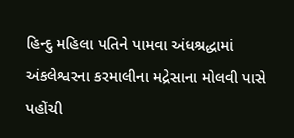હિન્દુ મહિલા પતિને પામવા અંધશ્રદ્ધામાં અંકલેશ્વરના કરમાલીના મદ્રેસાના મોલવી પાસે પહોંચી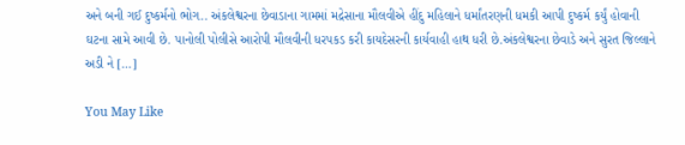અને બની ગઈ દુષ્કર્મનો ભોગ.. અંકલેશ્વરના છેવાડાના ગામમાં મદ્રેસાના મૌલવીએ હીંદુ મહિલાને ધર્માંતરણની ધમકી આપી દુષ્કર્મ કર્યું હોવાની ઘટના સામે આવી છે. પાનોલી પોલીસે આરોપી મૌલવીની ધરપકડ કરી કાયદેસરની કાર્યવાહી હાથ ધરી છે.અંકલેશ્વરના છેવાડે અને સુરત જિલ્લાને અડી ને […]

You May Like